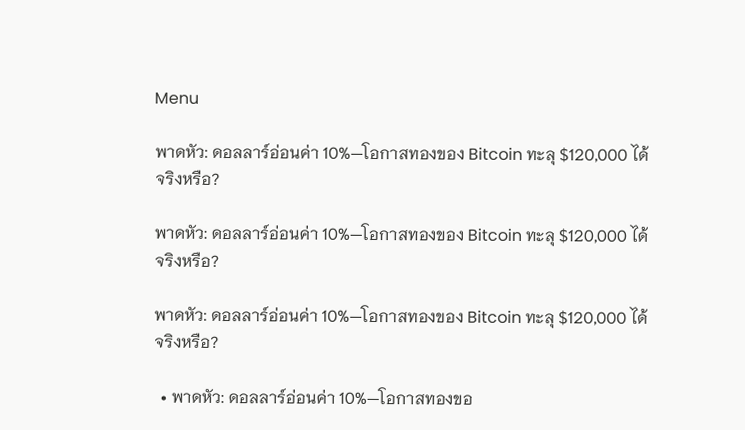Menu

พาดหัว: ดอลลาร์อ่อนค่า 10%—โอกาสทองของ Bitcoin ทะลุ $120,000 ได้จริงหรือ?

พาดหัว: ดอลลาร์อ่อนค่า 10%—โอกาสทองของ Bitcoin ทะลุ $120,000 ได้จริงหรือ?

พาดหัว: ดอลลาร์อ่อนค่า 10%—โอกาสทองของ Bitcoin ทะลุ $120,000 ได้จริงหรือ?

  • พาดหัว: ดอลลาร์อ่อนค่า 10%—โอกาสทองขอ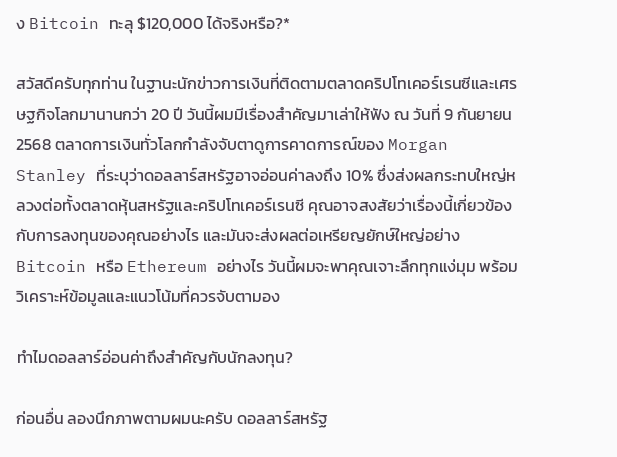ง Bitcoin ทะลุ $120,000 ได้จริงหรือ?*

สวัสดีครับทุกท่าน ในฐานะนักข่าวการเงินที่ติดตามตลาดคริปโทเคอร์เรนซีและเศรษฐกิจโลกมานานกว่า 20 ปี วันนี้ผมมีเรื่องสำคัญมาเล่าให้ฟัง ณ วันที่ 9 กันยายน 2568 ตลาดการเงินทั่วโลกกำลังจับตาดูการคาดการณ์ของ Morgan Stanley ที่ระบุว่าดอลลาร์สหรัฐอาจอ่อนค่าลงถึง 10% ซึ่งส่งผลกระทบใหญ่หลวงต่อทั้งตลาดหุ้นสหรัฐและคริปโทเคอร์เรนซี คุณอาจสงสัยว่าเรื่องนี้เกี่ยวข้องกับการลงทุนของคุณอย่างไร และมันจะส่งผลต่อเหรียญยักษ์ใหญ่อย่าง Bitcoin หรือ Ethereum อย่างไร วันนี้ผมจะพาคุณเจาะลึกทุกแง่มุม พร้อมวิเคราะห์ข้อมูลและแนวโน้มที่ควรจับตามอง

ทำไมดอลลาร์อ่อนค่าถึงสำคัญกับนักลงทุน?

ก่อนอื่น ลองนึกภาพตามผมนะครับ ดอลลาร์สหรัฐ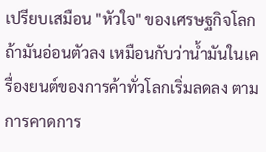เปรียบเสมือน "หัวใจ" ของเศรษฐกิจโลก ถ้ามันอ่อนตัวลง เหมือนกับว่าน้ำมันในเครื่องยนต์ของการค้าทั่วโลกเริ่มลดลง ตามการคาดการ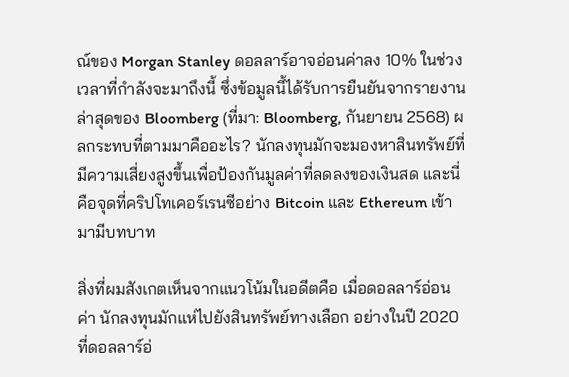ณ์ของ Morgan Stanley ดอลลาร์อาจอ่อนค่าลง 10% ในช่วงเวลาที่กำลังจะมาถึงนี้ ซึ่งข้อมูลนี้ได้รับการยืนยันจากรายงานล่าสุดของ Bloomberg (ที่มา: Bloomberg, กันยายน 2568) ผลกระทบที่ตามมาคืออะไร? นักลงทุนมักจะมองหาสินทรัพย์ที่มีความเสี่ยงสูงขึ้นเพื่อป้องกันมูลค่าที่ลดลงของเงินสด และนี่คือจุดที่คริปโทเคอร์เรนซีอย่าง Bitcoin และ Ethereum เข้ามามีบทบาท

สิ่งที่ผมสังเกตเห็นจากแนวโน้มในอดีตคือ เมื่อดอลลาร์อ่อนค่า นักลงทุนมักแห่ไปยังสินทรัพย์ทางเลือก อย่างในปี 2020 ที่ดอลลาร์อ่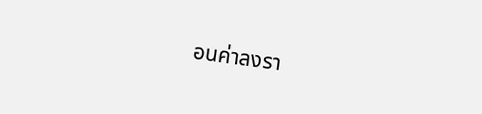อนค่าลงรา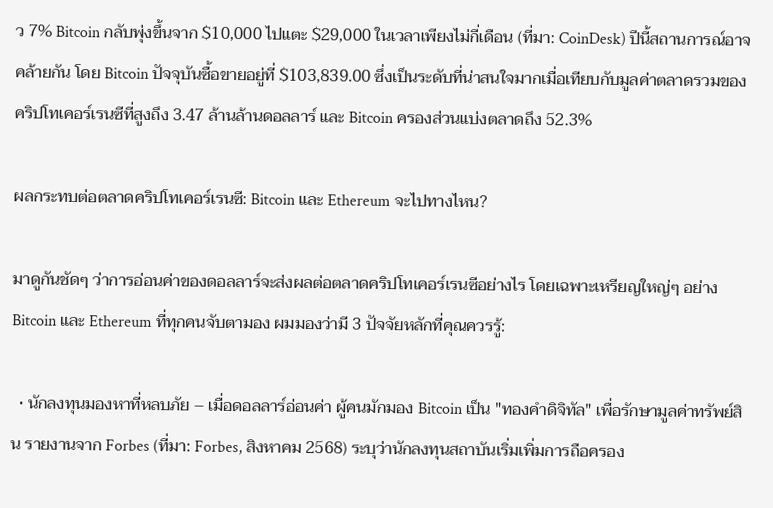ว 7% Bitcoin กลับพุ่งขึ้นจาก $10,000 ไปแตะ $29,000 ในเวลาเพียงไม่กี่เดือน (ที่มา: CoinDesk) ปีนี้สถานการณ์อาจคล้ายกัน โดย Bitcoin ปัจจุบันซื้อขายอยู่ที่ $103,839.00 ซึ่งเป็นระดับที่น่าสนใจมากเมื่อเทียบกับมูลค่าตลาดรวมของคริปโทเคอร์เรนซีที่สูงถึง 3.47 ล้านล้านดอลลาร์ และ Bitcoin ครองส่วนแบ่งตลาดถึง 52.3%

ผลกระทบต่อตลาดคริปโทเคอร์เรนซี: Bitcoin และ Ethereum จะไปทางไหน?

มาดูกันชัดๆ ว่าการอ่อนค่าของดอลลาร์จะส่งผลต่อตลาดคริปโทเคอร์เรนซีอย่างไร โดยเฉพาะเหรียญใหญ่ๆ อย่าง Bitcoin และ Ethereum ที่ทุกคนจับตามอง ผมมองว่ามี 3 ปัจจัยหลักที่คุณควรรู้:

  • นักลงทุนมองหาที่หลบภัย – เมื่อดอลลาร์อ่อนค่า ผู้คนมักมอง Bitcoin เป็น "ทองคำดิจิทัล" เพื่อรักษามูลค่าทรัพย์สิน รายงานจาก Forbes (ที่มา: Forbes, สิงหาคม 2568) ระบุว่านักลงทุนสถาบันเริ่มเพิ่มการถือครอง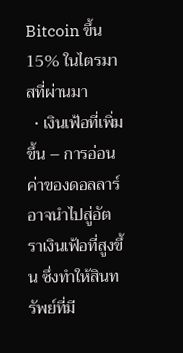Bitcoin ขึ้น 15% ในไตรมาสที่ผ่านมา
  • เงินเฟ้อที่เพิ่มขึ้น – การอ่อนค่าของดอลลาร์อาจนำไปสู่อัตราเงินเฟ้อที่สูงขึ้น ซึ่งทำให้สินทรัพย์ที่มี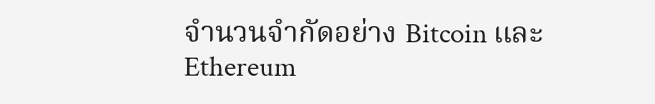จำนวนจำกัดอย่าง Bitcoin และ Ethereum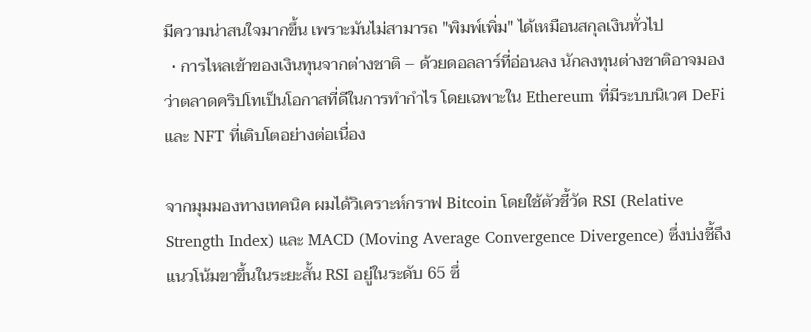มีความน่าสนใจมากขึ้น เพราะมันไม่สามารถ "พิมพ์เพิ่ม" ได้เหมือนสกุลเงินทั่วไป
  • การไหลเข้าของเงินทุนจากต่างชาติ – ด้วยดอลลาร์ที่อ่อนลง นักลงทุนต่างชาติอาจมองว่าตลาดคริปโทเป็นโอกาสที่ดีในการทำกำไร โดยเฉพาะใน Ethereum ที่มีระบบนิเวศ DeFi และ NFT ที่เติบโตอย่างต่อเนื่อง

จากมุมมองทางเทคนิค ผมได้วิเคราะห์กราฟ Bitcoin โดยใช้ตัวชี้วัด RSI (Relative Strength Index) และ MACD (Moving Average Convergence Divergence) ซึ่งบ่งชี้ถึงแนวโน้มขาขึ้นในระยะสั้น RSI อยู่ในระดับ 65 ซึ่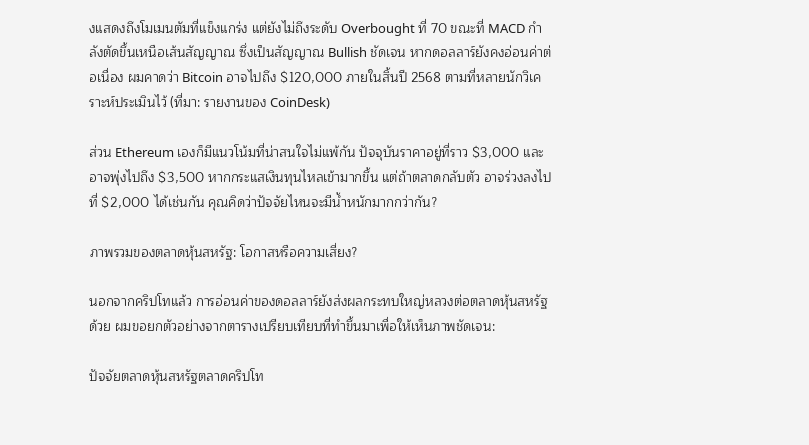งแสดงถึงโมเมนตัมที่แข็งแกร่ง แต่ยังไม่ถึงระดับ Overbought ที่ 70 ขณะที่ MACD กำลังตัดขึ้นเหนือเส้นสัญญาณ ซึ่งเป็นสัญญาณ Bullish ชัดเจน หากดอลลาร์ยังคงอ่อนค่าต่อเนื่อง ผมคาดว่า Bitcoin อาจไปถึง $120,000 ภายในสิ้นปี 2568 ตามที่หลายนักวิเคราะห์ประเมินไว้ (ที่มา: รายงานของ CoinDesk)

ส่วน Ethereum เองก็มีแนวโน้มที่น่าสนใจไม่แพ้กัน ปัจจุบันราคาอยู่ที่ราว $3,000 และอาจพุ่งไปถึง $3,500 หากกระแสเงินทุนไหลเข้ามากขึ้น แต่ถ้าตลาดกลับตัว อาจร่วงลงไปที่ $2,000 ได้เช่นกัน คุณคิดว่าปัจจัยไหนจะมีน้ำหนักมากกว่ากัน?

ภาพรวมของตลาดหุ้นสหรัฐ: โอกาสหรือความเสี่ยง?

นอกจากคริปโทแล้ว การอ่อนค่าของดอลลาร์ยังส่งผลกระทบใหญ่หลวงต่อตลาดหุ้นสหรัฐด้วย ผมขอยกตัวอย่างจากตารางเปรียบเทียบที่ทำขึ้นมาเพื่อให้เห็นภาพชัดเจน:

ปัจจัยตลาดหุ้นสหรัฐตลาดคริปโท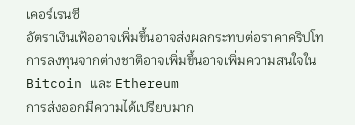เคอร์เรนซี
อัตราเงินเฟ้ออาจเพิ่มขึ้นอาจส่งผลกระทบต่อราคาคริปโท
การลงทุนจากต่างชาติอาจเพิ่มขึ้นอาจเพิ่มความสนใจใน Bitcoin และ Ethereum
การส่งออกมีความได้เปรียบมาก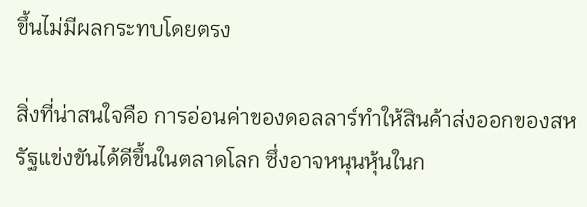ขึ้นไม่มีผลกระทบโดยตรง

สิ่งที่น่าสนใจคือ การอ่อนค่าของดอลลาร์ทำให้สินค้าส่งออกของสหรัฐแข่งขันได้ดีขึ้นในตลาดโลก ซึ่งอาจหนุนหุ้นในก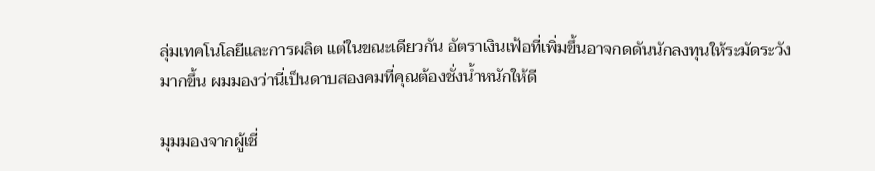ลุ่มเทคโนโลยีและการผลิต แต่ในขณะเดียวกัน อัตราเงินเฟ้อที่เพิ่มขึ้นอาจกดดันนักลงทุนให้ระมัดระวังมากขึ้น ผมมองว่านี่เป็นดาบสองคมที่คุณต้องชั่งน้ำหนักให้ดี

มุมมองจากผู้เชี่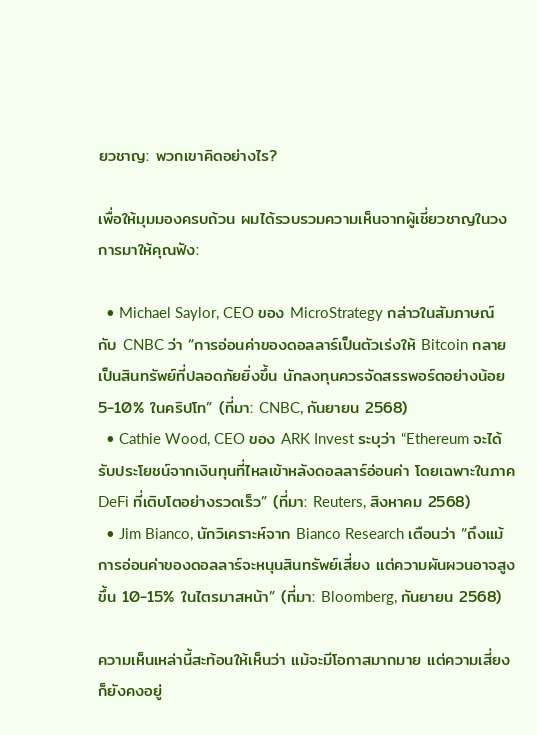ยวชาญ: พวกเขาคิดอย่างไร?

เพื่อให้มุมมองครบถ้วน ผมได้รวบรวมความเห็นจากผู้เชี่ยวชาญในวงการมาให้คุณฟัง:

  • Michael Saylor, CEO ของ MicroStrategy กล่าวในสัมภาษณ์กับ CNBC ว่า “การอ่อนค่าของดอลลาร์เป็นตัวเร่งให้ Bitcoin กลายเป็นสินทรัพย์ที่ปลอดภัยยิ่งขึ้น นักลงทุนควรจัดสรรพอร์ตอย่างน้อย 5-10% ในคริปโท” (ที่มา: CNBC, กันยายน 2568)
  • Cathie Wood, CEO ของ ARK Invest ระบุว่า “Ethereum จะได้รับประโยชน์จากเงินทุนที่ไหลเข้าหลังดอลลาร์อ่อนค่า โดยเฉพาะในภาค DeFi ที่เติบโตอย่างรวดเร็ว” (ที่มา: Reuters, สิงหาคม 2568)
  • Jim Bianco, นักวิเคราะห์จาก Bianco Research เตือนว่า “ถึงแม้การอ่อนค่าของดอลลาร์จะหนุนสินทรัพย์เสี่ยง แต่ความผันผวนอาจสูงขึ้น 10-15% ในไตรมาสหน้า” (ที่มา: Bloomberg, กันยายน 2568)

ความเห็นเหล่านี้สะท้อนให้เห็นว่า แม้จะมีโอกาสมากมาย แต่ความเสี่ยงก็ยังคงอยู่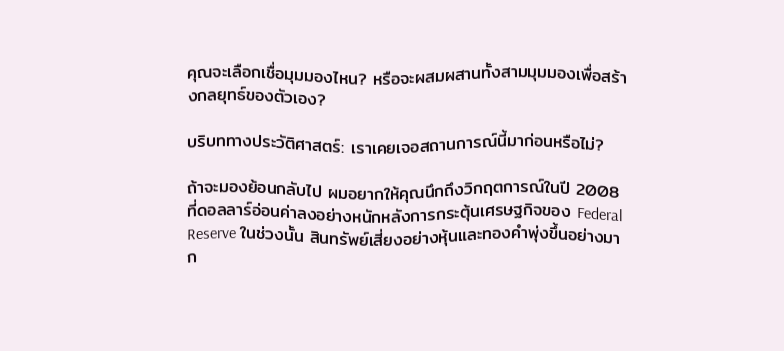คุณจะเลือกเชื่อมุมมองไหน? หรือจะผสมผสานทั้งสามมุมมองเพื่อสร้างกลยุทธ์ของตัวเอง?

บริบททางประวัติศาสตร์: เราเคยเจอสถานการณ์นี้มาก่อนหรือไม่?

ถ้าจะมองย้อนกลับไป ผมอยากให้คุณนึกถึงวิกฤตการณ์ในปี 2008 ที่ดอลลาร์อ่อนค่าลงอย่างหนักหลังการกระตุ้นเศรษฐกิจของ Federal Reserve ในช่วงนั้น สินทรัพย์เสี่ยงอย่างหุ้นและทองคำพุ่งขึ้นอย่างมาก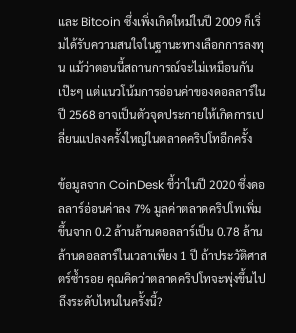และ Bitcoin ซึ่งเพิ่งเกิดใหม่ในปี 2009 ก็เริ่มได้รับความสนใจในฐานะทางเลือกการลงทุน แม้ว่าตอนนี้สถานการณ์จะไม่เหมือนกันเป๊ะๆ แต่แนวโน้มการอ่อนค่าของดอลลาร์ในปี 2568 อาจเป็นตัวจุดประกายให้เกิดการเปลี่ยนแปลงครั้งใหญ่ในตลาดคริปโทอีกครั้ง

ข้อมูลจาก CoinDesk ชี้ว่าในปี 2020 ซึ่งดอลลาร์อ่อนค่าลง 7% มูลค่าตลาดคริปโทเพิ่มขึ้นจาก 0.2 ล้านล้านดอลลาร์เป็น 0.78 ล้านล้านดอลลาร์ในเวลาเพียง 1 ปี ถ้าประวัติศาสตร์ซ้ำรอย คุณคิดว่าตลาดคริปโทจะพุ่งขึ้นไปถึงระดับไหนในครั้งนี้?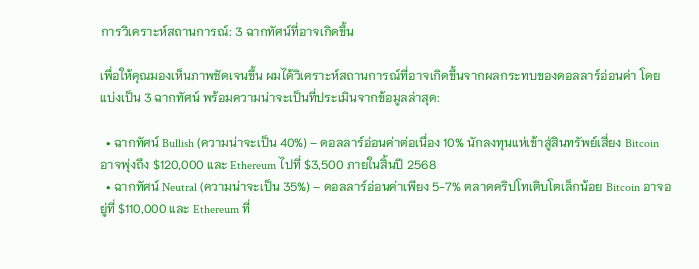การวิเคราะห์สถานการณ์: 3 ฉากทัศน์ที่อาจเกิดขึ้น

เพื่อให้คุณมองเห็นภาพชัดเจนขึ้น ผมได้วิเคราะห์สถานการณ์ที่อาจเกิดขึ้นจากผลกระทบของดอลลาร์อ่อนค่า โดยแบ่งเป็น 3 ฉากทัศน์ พร้อมความน่าจะเป็นที่ประเมินจากข้อมูลล่าสุด:

  • ฉากทัศน์ Bullish (ความน่าจะเป็น 40%) – ดอลลาร์อ่อนค่าต่อเนื่อง 10% นักลงทุนแห่เข้าสู่สินทรัพย์เสี่ยง Bitcoin อาจพุ่งถึง $120,000 และ Ethereum ไปที่ $3,500 ภายในสิ้นปี 2568
  • ฉากทัศน์ Neutral (ความน่าจะเป็น 35%) – ดอลลาร์อ่อนค่าเพียง 5-7% ตลาดคริปโทเติบโตเล็กน้อย Bitcoin อาจอยู่ที่ $110,000 และ Ethereum ที่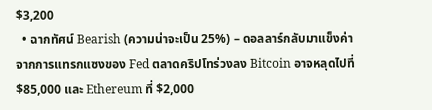$3,200
  • ฉากทัศน์ Bearish (ความน่าจะเป็น 25%) – ดอลลาร์กลับมาแข็งค่าจากการแทรกแซงของ Fed ตลาดคริปโทร่วงลง Bitcoin อาจหลุดไปที่ $85,000 และ Ethereum ที่ $2,000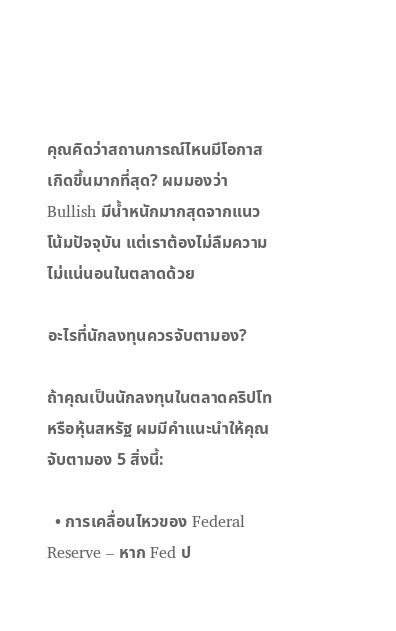คุณคิดว่าสถานการณ์ไหนมีโอกาสเกิดขึ้นมากที่สุด? ผมมองว่า Bullish มีน้ำหนักมากสุดจากแนวโน้มปัจจุบัน แต่เราต้องไม่ลืมความไม่แน่นอนในตลาดด้วย

อะไรที่นักลงทุนควรจับตามอง?

ถ้าคุณเป็นนักลงทุนในตลาดคริปโทหรือหุ้นสหรัฐ ผมมีคำแนะนำให้คุณจับตามอง 5 สิ่งนี้:

  • การเคลื่อนไหวของ Federal Reserve – หาก Fed ป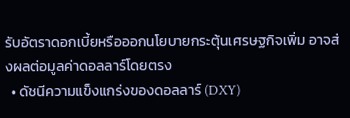รับอัตราดอกเบี้ยหรือออกนโยบายกระตุ้นเศรษฐกิจเพิ่ม อาจส่งผลต่อมูลค่าดอลลาร์โดยตรง
  • ดัชนีความแข็งแกร่งของดอลลาร์ (DXY)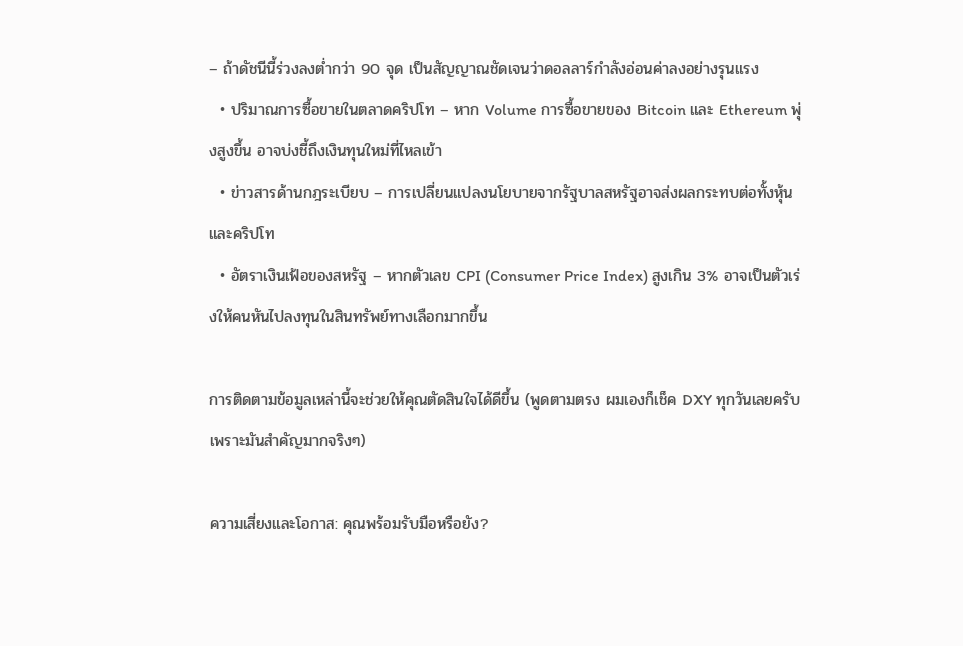– ถ้าดัชนีนี้ร่วงลงต่ำกว่า 90 จุด เป็นสัญญาณชัดเจนว่าดอลลาร์กำลังอ่อนค่าลงอย่างรุนแรง
  • ปริมาณการซื้อขายในตลาดคริปโท – หาก Volume การซื้อขายของ Bitcoin และ Ethereum พุ่งสูงขึ้น อาจบ่งชี้ถึงเงินทุนใหม่ที่ไหลเข้า
  • ข่าวสารด้านกฎระเบียบ – การเปลี่ยนแปลงนโยบายจากรัฐบาลสหรัฐอาจส่งผลกระทบต่อทั้งหุ้นและคริปโท
  • อัตราเงินเฟ้อของสหรัฐ – หากตัวเลข CPI (Consumer Price Index) สูงเกิน 3% อาจเป็นตัวเร่งให้คนหันไปลงทุนในสินทรัพย์ทางเลือกมากขึ้น

การติดตามข้อมูลเหล่านี้จะช่วยให้คุณตัดสินใจได้ดีขึ้น (พูดตามตรง ผมเองก็เช็ค DXY ทุกวันเลยครับ เพราะมันสำคัญมากจริงๆ)

ความเสี่ยงและโอกาส: คุณพร้อมรับมือหรือยัง?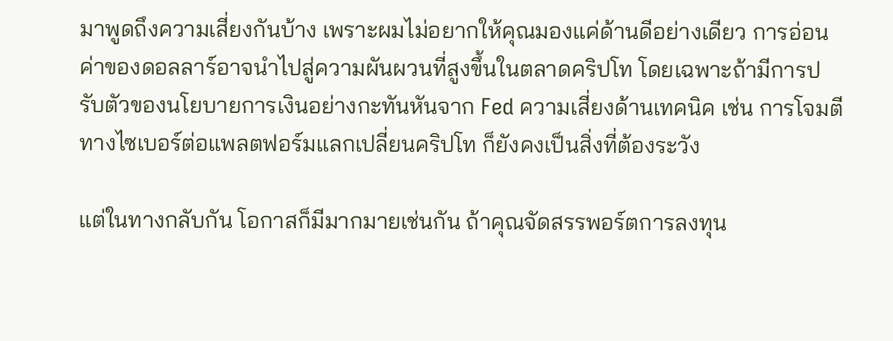มาพูดถึงความเสี่ยงกันบ้าง เพราะผมไม่อยากให้คุณมองแค่ด้านดีอย่างเดียว การอ่อนค่าของดอลลาร์อาจนำไปสู่ความผันผวนที่สูงขึ้นในตลาดคริปโท โดยเฉพาะถ้ามีการปรับตัวของนโยบายการเงินอย่างกะทันหันจาก Fed ความเสี่ยงด้านเทคนิค เช่น การโจมตีทางไซเบอร์ต่อแพลตฟอร์มแลกเปลี่ยนคริปโท ก็ยังคงเป็นสิ่งที่ต้องระวัง

แต่ในทางกลับกัน โอกาสก็มีมากมายเช่นกัน ถ้าคุณจัดสรรพอร์ตการลงทุน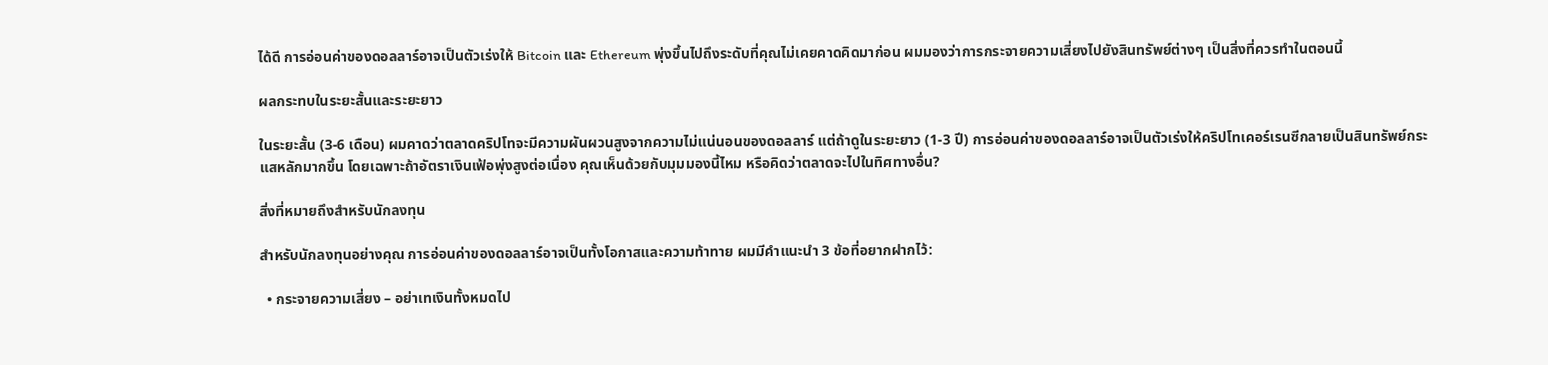ได้ดี การอ่อนค่าของดอลลาร์อาจเป็นตัวเร่งให้ Bitcoin และ Ethereum พุ่งขึ้นไปถึงระดับที่คุณไม่เคยคาดคิดมาก่อน ผมมองว่าการกระจายความเสี่ยงไปยังสินทรัพย์ต่างๆ เป็นสิ่งที่ควรทำในตอนนี้

ผลกระทบในระยะสั้นและระยะยาว

ในระยะสั้น (3-6 เดือน) ผมคาดว่าตลาดคริปโทจะมีความผันผวนสูงจากความไม่แน่นอนของดอลลาร์ แต่ถ้าดูในระยะยาว (1-3 ปี) การอ่อนค่าของดอลลาร์อาจเป็นตัวเร่งให้คริปโทเคอร์เรนซีกลายเป็นสินทรัพย์กระแสหลักมากขึ้น โดยเฉพาะถ้าอัตราเงินเฟ้อพุ่งสูงต่อเนื่อง คุณเห็นด้วยกับมุมมองนี้ไหม หรือคิดว่าตลาดจะไปในทิศทางอื่น?

สิ่งที่หมายถึงสำหรับนักลงทุน

สำหรับนักลงทุนอย่างคุณ การอ่อนค่าของดอลลาร์อาจเป็นทั้งโอกาสและความท้าทาย ผมมีคำแนะนำ 3 ข้อที่อยากฝากไว้:

  • กระจายความเสี่ยง – อย่าเทเงินทั้งหมดไป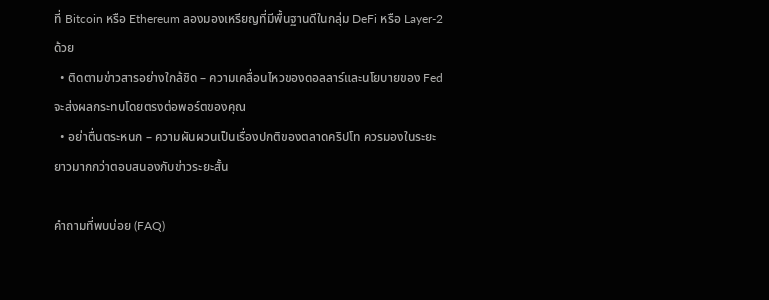ที่ Bitcoin หรือ Ethereum ลองมองเหรียญที่มีพื้นฐานดีในกลุ่ม DeFi หรือ Layer-2 ด้วย
  • ติดตามข่าวสารอย่างใกล้ชิด – ความเคลื่อนไหวของดอลลาร์และนโยบายของ Fed จะส่งผลกระทบโดยตรงต่อพอร์ตของคุณ
  • อย่าตื่นตระหนก – ความผันผวนเป็นเรื่องปกติของตลาดคริปโท ควรมองในระยะยาวมากกว่าตอบสนองกับข่าวระยะสั้น

คำถามที่พบบ่อย (FAQ)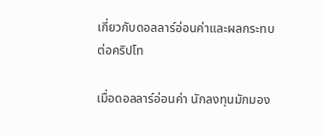เกี่ยวกับดอลลาร์อ่อนค่าและผลกระทบต่อคริปโท

เมื่อดอลลาร์อ่อนค่า นักลงทุนมักมอง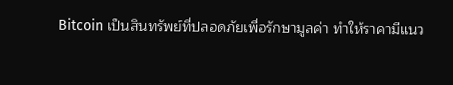Bitcoin เป็นสินทรัพย์ที่ปลอดภัยเพื่อรักษามูลค่า ทำให้ราคามีแนว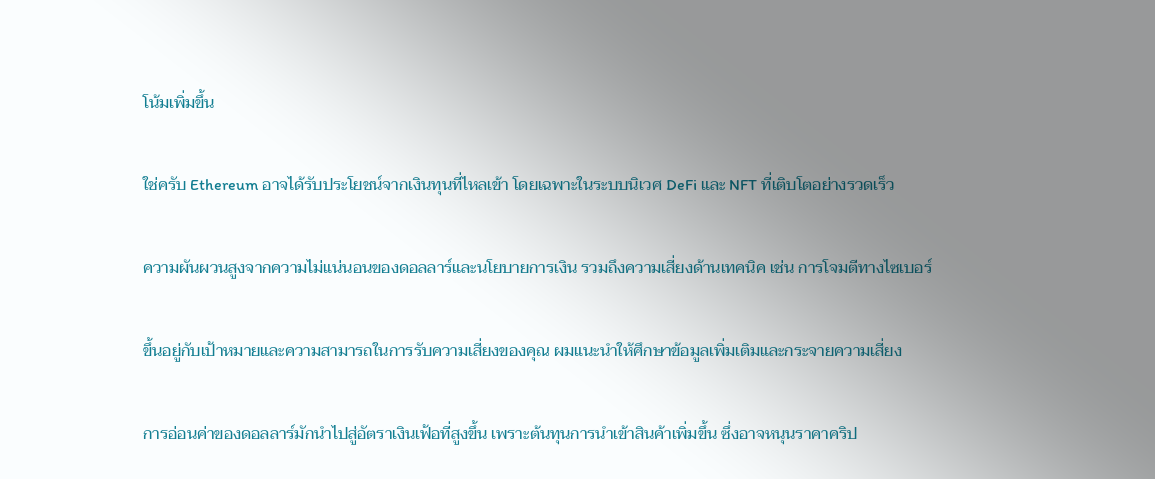โน้มเพิ่มขึ้น

ใช่ครับ Ethereum อาจได้รับประโยชน์จากเงินทุนที่ไหลเข้า โดยเฉพาะในระบบนิเวศ DeFi และ NFT ที่เติบโตอย่างรวดเร็ว

ความผันผวนสูงจากความไม่แน่นอนของดอลลาร์และนโยบายการเงิน รวมถึงความเสี่ยงด้านเทคนิค เช่น การโจมตีทางไซเบอร์

ขึ้นอยู่กับเป้าหมายและความสามารถในการรับความเสี่ยงของคุณ ผมแนะนำให้ศึกษาข้อมูลเพิ่มเติมและกระจายความเสี่ยง

การอ่อนค่าของดอลลาร์มักนำไปสู่อัตราเงินเฟ้อที่สูงขึ้น เพราะต้นทุนการนำเข้าสินค้าเพิ่มขึ้น ซึ่งอาจหนุนราคาคริป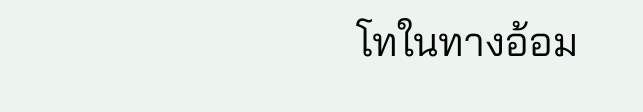โทในทางอ้อม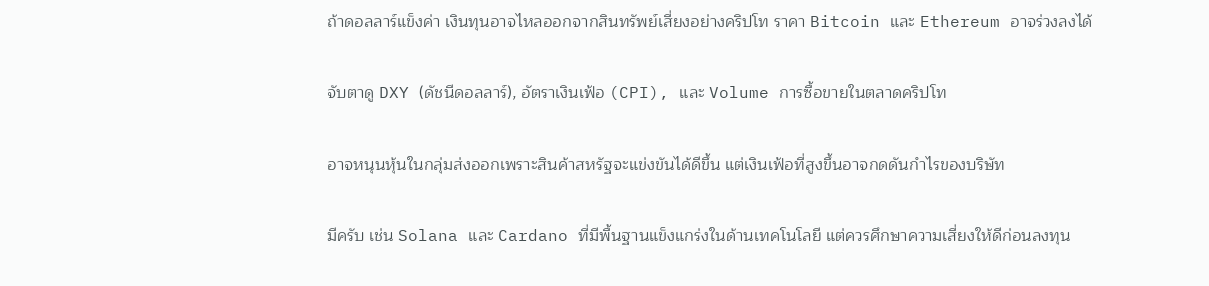ถ้าดอลลาร์แข็งค่า เงินทุนอาจไหลออกจากสินทรัพย์เสี่ยงอย่างคริปโท ราคา Bitcoin และ Ethereum อาจร่วงลงได้

จับตาดู DXY (ดัชนีดอลลาร์), อัตราเงินเฟ้อ (CPI), และ Volume การซื้อขายในตลาดคริปโท

อาจหนุนหุ้นในกลุ่มส่งออกเพราะสินค้าสหรัฐจะแข่งขันได้ดีขึ้น แต่เงินเฟ้อที่สูงขึ้นอาจกดดันกำไรของบริษัท

มีครับ เช่น Solana และ Cardano ที่มีพื้นฐานแข็งแกร่งในด้านเทคโนโลยี แต่ควรศึกษาความเสี่ยงให้ดีก่อนลงทุน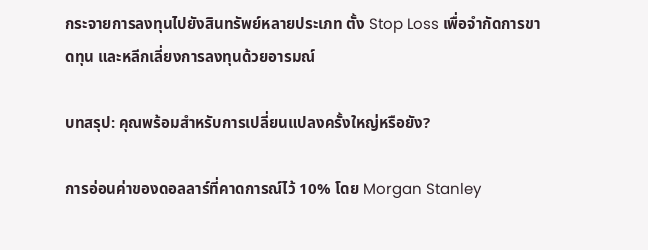กระจายการลงทุนไปยังสินทรัพย์หลายประเภท ตั้ง Stop Loss เพื่อจำกัดการขาดทุน และหลีกเลี่ยงการลงทุนด้วยอารมณ์

บทสรุป: คุณพร้อมสำหรับการเปลี่ยนแปลงครั้งใหญ่หรือยัง?

การอ่อนค่าของดอลลาร์ที่คาดการณ์ไว้ 10% โดย Morgan Stanley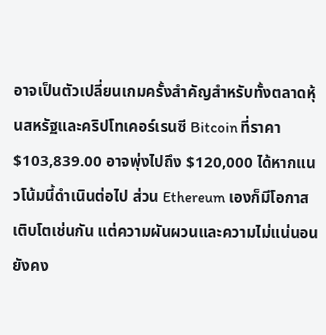อาจเป็นตัวเปลี่ยนเกมครั้งสำคัญสำหรับทั้งตลาดหุ้นสหรัฐและคริปโทเคอร์เรนซี Bitcoin ที่ราคา $103,839.00 อาจพุ่งไปถึง $120,000 ได้หากแนวโน้มนี้ดำเนินต่อไป ส่วน Ethereum เองก็มีโอกาสเติบโตเช่นกัน แต่ความผันผวนและความไม่แน่นอนยังคง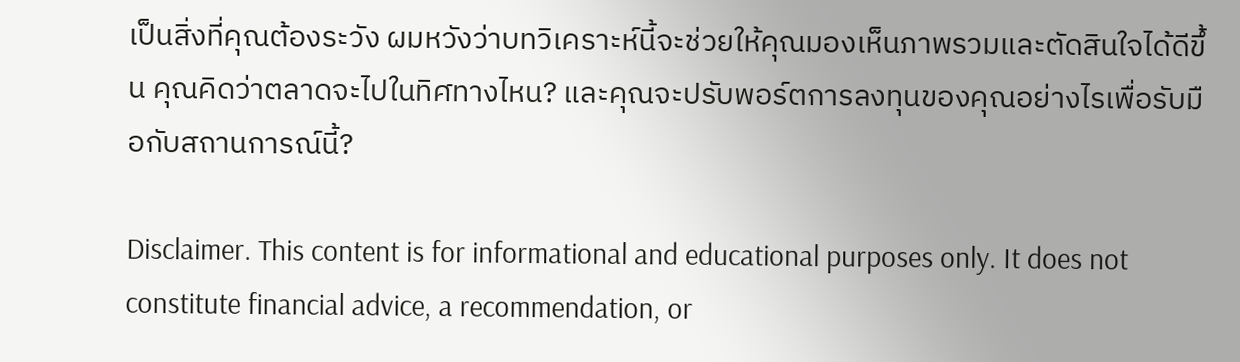เป็นสิ่งที่คุณต้องระวัง ผมหวังว่าบทวิเคราะห์นี้จะช่วยให้คุณมองเห็นภาพรวมและตัดสินใจได้ดีขึ้น คุณคิดว่าตลาดจะไปในทิศทางไหน? และคุณจะปรับพอร์ตการลงทุนของคุณอย่างไรเพื่อรับมือกับสถานการณ์นี้?

Disclaimer. This content is for informational and educational purposes only. It does not constitute financial advice, a recommendation, or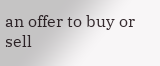an offer to buy or sell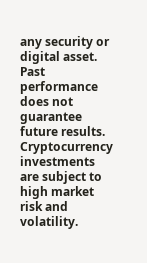any security or digital asset. Past performance does not guarantee future results. Cryptocurrency investments are subject to high market risk and volatility.